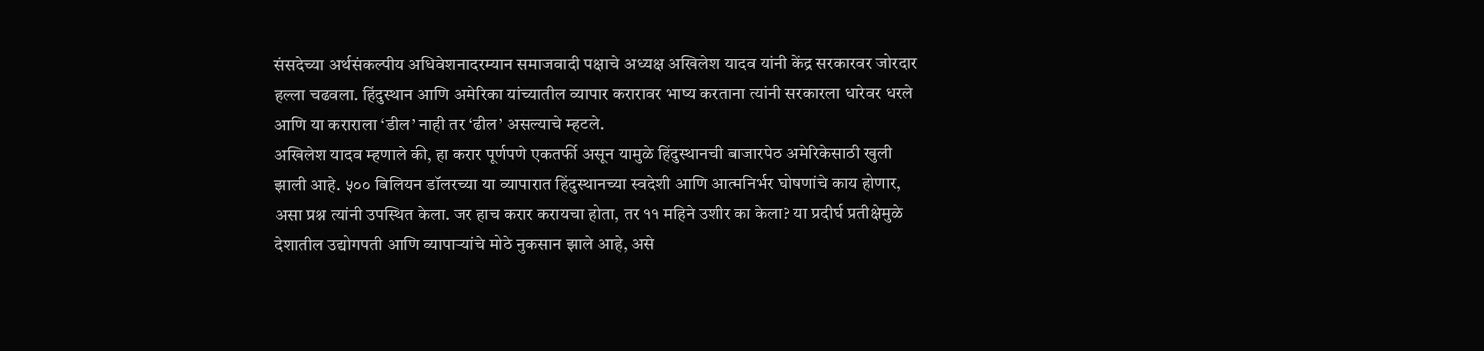संसदेच्या अर्थसंकल्पीय अधिवेशनादरम्यान समाजवादी पक्षाचे अध्यक्ष अखिलेश यादव यांनी केंद्र सरकारवर जोरदार हल्ला चढवला. हिंदुस्थान आणि अमेरिका यांच्यातील व्यापार करारावर भाष्य करताना त्यांनी सरकारला धारेवर धरले आणि या कराराला ‘डील’ नाही तर ‘ढील’ असल्याचे म्हटले.
अखिलेश यादव म्हणाले की, हा करार पूर्णपणे एकतर्फी असून यामुळे हिंदुस्थानची बाजारपेठ अमेरिकेसाठी खुली झाली आहे. ५०० बिलियन डॉलरच्या या व्यापारात हिंदुस्थानच्या स्वदेशी आणि आत्मनिर्भर घोषणांचे काय होणार, असा प्रश्न त्यांनी उपस्थित केला. जर हाच करार करायचा होता, तर ११ महिने उशीर का केला? या प्रदीर्घ प्रतीक्षेमुळे देशातील उद्योगपती आणि व्यापाऱ्यांचे मोठे नुकसान झाले आहे, असे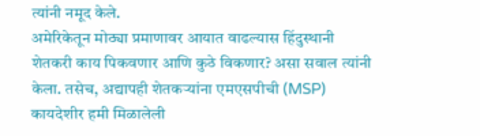त्यांनी नमूद केले.
अमेरिकेतून मोठ्या प्रमाणावर आयात वाढल्यास हिंदुस्थानी शेतकरी काय पिकवणार आणि कुठे विकणार? असा सवाल त्यांनी केला. तसेच, अद्यापही शेतकऱ्यांना एमएसपीची (MSP) कायदेशीर हमी मिळालेली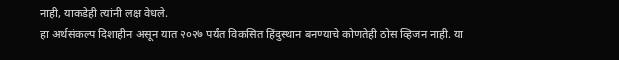नाही, याकडेही त्यांनी लक्ष वेधले.
हा अर्थसंकल्प दिशाहीन असून यात २०२७ पर्यंत विकसित हिंदुस्थान बनण्याचे कोणतेही ठोस व्हिजन नाही. या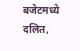बजेटमध्ये दलित,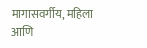मागासवर्गीय, महिला आणि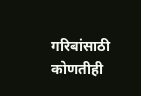गरिबांसाठी कोणतीही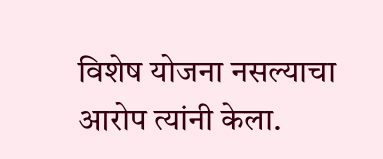विशेष योजना नसल्याचा आरोप त्यांनी केला.